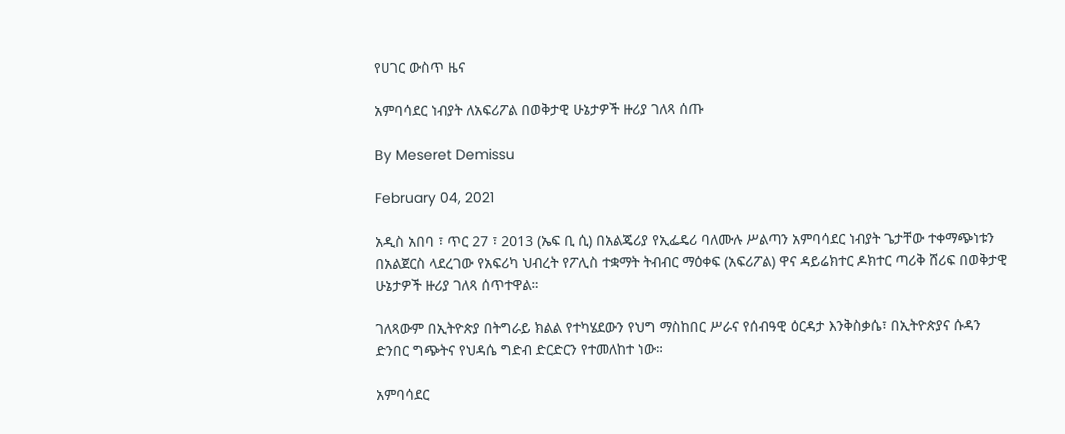የሀገር ውስጥ ዜና

አምባሳደር ነብያት ለአፍሪፖል በወቅታዊ ሁኔታዎች ዙሪያ ገለጻ ሰጡ

By Meseret Demissu

February 04, 2021

አዲስ አበባ ፣ ጥር 27 ፣ 2013 (ኤፍ ቢ ሲ) በአልጄሪያ የኢፌዴሪ ባለሙሉ ሥልጣን አምባሳደር ነብያት ጌታቸው ተቀማጭነቱን በአልጀርስ ላደረገው የአፍሪካ ህብረት የፖሊስ ተቋማት ትብብር ማዕቀፍ (አፍሪፖል) ዋና ዳይሬክተር ዶክተር ጣሪቅ ሸሪፍ በወቅታዊ ሁኔታዎች ዙሪያ ገለጻ ሰጥተዋል።

ገለጻውም በኢትዮጵያ በትግራይ ክልል የተካሄደውን የህግ ማስከበር ሥራና የሰብዓዊ ዕርዳታ እንቅስቃሴ፣ በኢትዮጵያና ሱዳን ድንበር ግጭትና የህዳሴ ግድብ ድርድርን የተመለከተ ነው።

አምባሳደር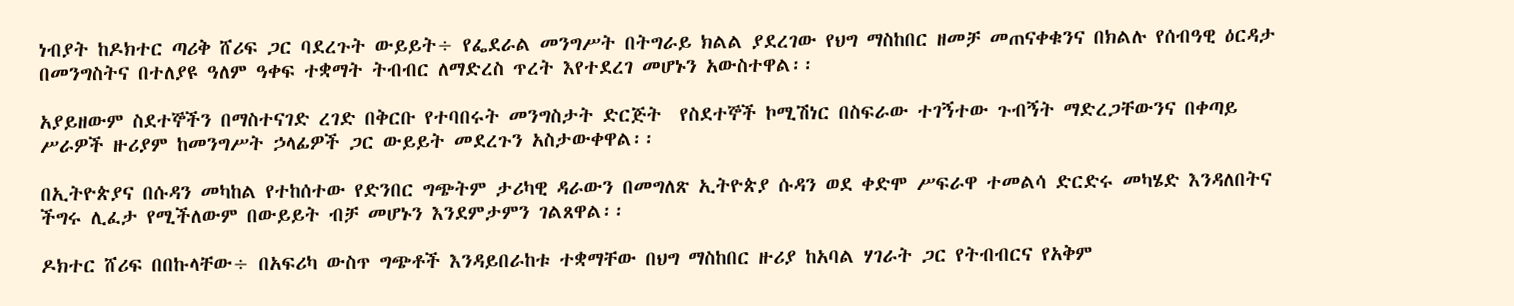ነብያት ከዶክተር ጣሪቅ ሸሪፍ ጋር ባደረጉት ውይይት÷ የፌደራል መንግሥት በትግራይ ክልል ያደረገው የህግ ማስከበር ዘመቻ መጠናቀቁንና በክልሉ የሰብዓዊ ዕርዳታ በመንግስትና በተለያዩ ዓለም ዓቀፍ ተቋማት ትብብር ለማድረስ ጥረት እየተደረገ መሆኑን አውስተዋል፡፡

አያይዘውም ስደተኞችን በማስተናገድ ረገድ በቅርቡ የተባበሩት መንግስታት ድርጅት  የስደተኞች ኮሚሽነር በስፍራው ተገኝተው ጉብኝት ማድረጋቸውንና በቀጣይ ሥራዎች ዙሪያም ከመንግሥት ኃላፊዎች ጋር ውይይት መደረጉን አስታውቀዋል፡፡

በኢትዮጵያና በሱዳን መካከል የተከሰተው የድንበር ግጭትም ታሪካዊ ዳራውን በመግለጽ ኢትዮጵያ ሱዳን ወደ ቀድሞ ሥፍራዋ ተመልሳ ድርድሩ መካሄድ እንዳለበትና ችግሩ ሊፈታ የሚችለውም በውይይት ብቻ መሆኑን እንደምታምን ገልጸዋል፡፡

ዶክተር ሸሪፍ በበኩላቸው÷ በአፍሪካ ውስጥ ግጭቶች እንዳይበራከቱ ተቋማቸው በህግ ማስከበር ዙሪያ ከአባል ሃገራት ጋር የትብብርና የአቅም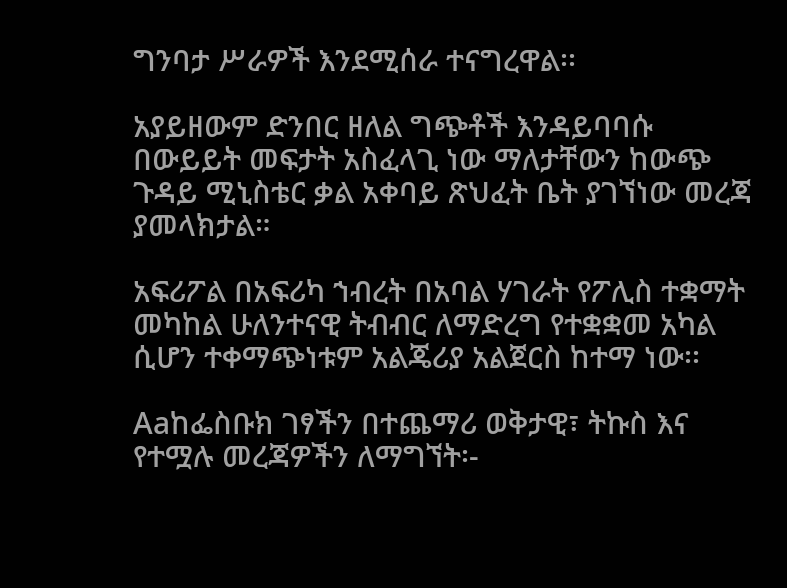ግንባታ ሥራዎች እንደሚሰራ ተናግረዋል፡፡

አያይዘውም ድንበር ዘለል ግጭቶች እንዳይባባሱ በውይይት መፍታት አስፈላጊ ነው ማለታቸውን ከውጭ ጉዳይ ሚኒስቴር ቃል አቀባይ ጽህፈት ቤት ያገኘነው መረጃ ያመላክታል።

አፍሪፖል በአፍሪካ ኀብረት በአባል ሃገራት የፖሊስ ተቋማት መካከል ሁለንተናዊ ትብብር ለማድረግ የተቋቋመ አካል ሲሆን ተቀማጭነቱም አልጄሪያ አልጀርስ ከተማ ነው፡፡

Aaከፌስቡክ ገፃችን በተጨማሪ ወቅታዊ፣ ትኩስ እና የተሟሉ መረጃዎችን ለማግኘት፡-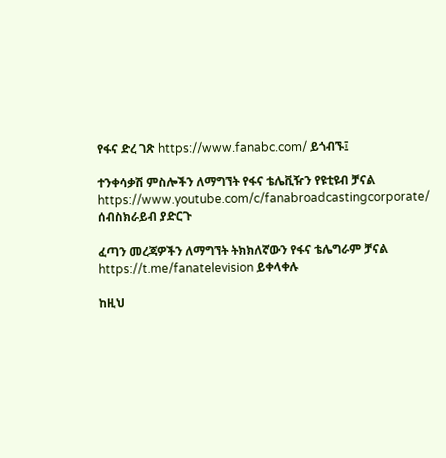የፋና ድረ ገጽ https://www.fanabc.com/ ይጎብኙ፤

ተንቀሳቃሽ ምስሎችን ለማግኘት የፋና ቴሌቪዥን የዩቲዩብ ቻናል https://www.youtube.com/c/fanabroadcastingcorporate/ ሰብስክራይብ ያድርጉ

ፈጣን መረጃዎችን ለማግኘት ትክክለኛውን የፋና ቴሌግራም ቻናል https://t.me/fanatelevision ይቀላቀሉ

ከዚህ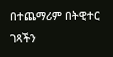በተጨማሪም በትዊተር ገጻችን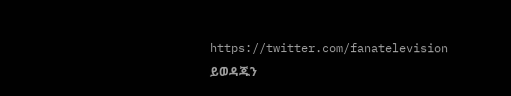https://twitter.com/fanatelevision ይወዳጁን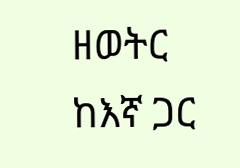ዘወትር ከእኛ ጋር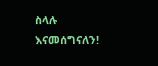ስላሉ እናመሰግናለን!